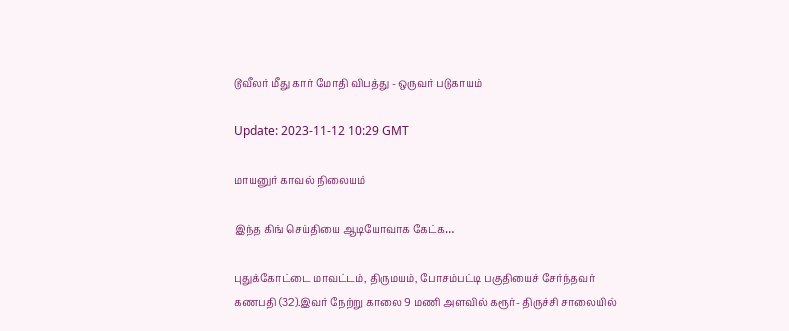டூவீலர் மீது கார் மோதி விபத்து - ஒருவர் படுகாயம்

Update: 2023-11-12 10:29 GMT

மாயனுர் காவல் நிலையம்

இந்த கிங் செய்தியை ஆடியோவாக கேட்க…

புதுக்கோட்டை மாவட்டம், திருமயம், போசம்பட்டி பகுதியைச் சேர்ந்தவர் கணபதி (32).இவர் நேற்று காலை 9 மணி அளவில் கரூர்- திருச்சி சாலையில்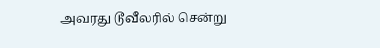அவரது டூவீலரில் சென்று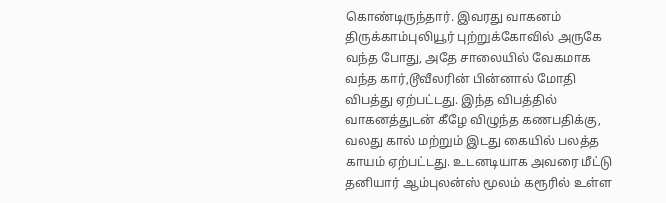கொண்டிருந்தார். இவரது வாகனம் திருக்காம்புலியூர் புற்றுக்கோவில் அருகே வந்த போது, அதே சாலையில் வேகமாக வந்த கார்,டூவீலரின் பின்னால் மோதி விபத்து ஏற்பட்டது. இந்த விபத்தில் வாகனத்துடன் கீழே விழுந்த கணபதிக்கு, வலது கால் மற்றும் இடது கையில் பலத்த காயம் ஏற்பட்டது. உடனடியாக அவரை மீட்டு தனியார் ஆம்புலன்ஸ் மூலம் கரூரில் உள்ள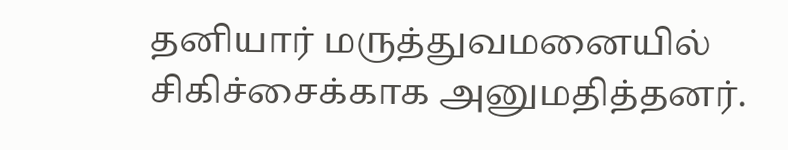தனியார் மருத்துவமனையில் சிகிச்சைக்காக அனுமதித்தனர்.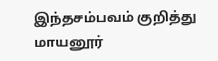இந்தசம்பவம் குறித்து மாயனூர்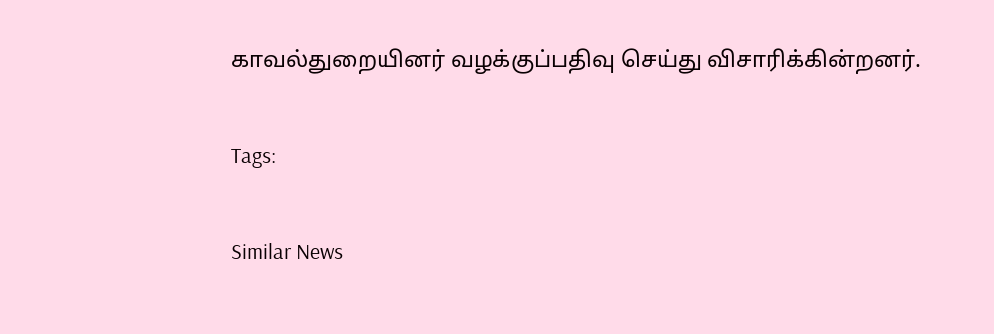காவல்துறையினர் வழக்குப்பதிவு செய்து விசாரிக்கின்றனர்.

Tags:

Similar News